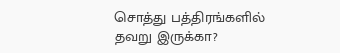சொத்து பத்திரங்களில் தவறு இருக்கா?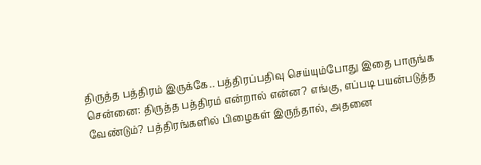திருத்த பத்திரம் இருக்கே.. பத்திரப்பதிவு செய்யும்போது இதை பாருங்க
சென்னை: திருத்த பத்திரம் என்றால் என்ன? எங்கு, எப்படி பயன்படுத்த வேண்டும்? பத்திரங்களில் பிழைகள் இருந்தால், அதனை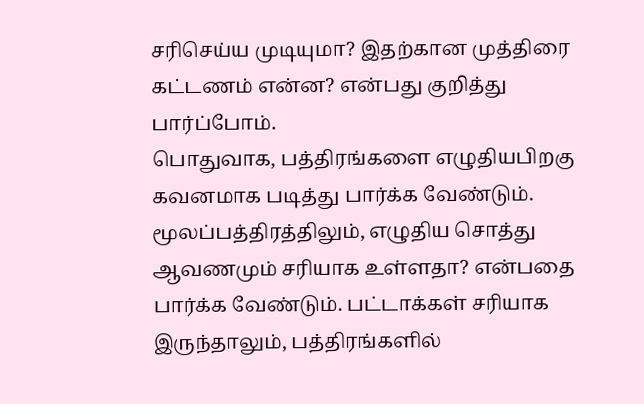சரிசெய்ய முடியுமா? இதற்கான முத்திரை கட்டணம் என்ன? என்பது குறித்து பார்ப்போம்.
பொதுவாக, பத்திரங்களை எழுதியபிறகு கவனமாக படித்து பார்க்க வேண்டும். மூலப்பத்திரத்திலும், எழுதிய சொத்து ஆவணமும் சரியாக உள்ளதா? என்பதை பார்க்க வேண்டும். பட்டாக்கள் சரியாக இருந்தாலும், பத்திரங்களில்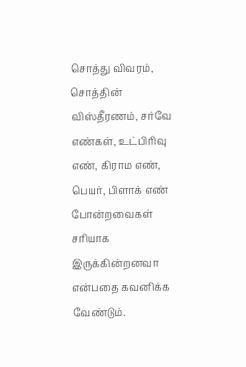சொத்து விவரம், சொத்தின் விஸ்தீரணம், சர்வே எண்கள், உட்பிரிவு எண், கிராம எண், பெயர், பிளாக் எண் போன்றவைகள் சரியாக இருக்கின்றனவா என்பதை கவனிக்க வேண்டும்.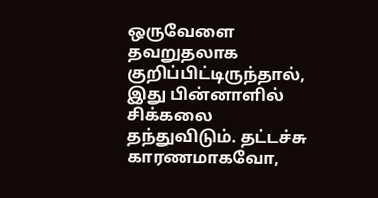ஒருவேளை தவறுதலாக குறிப்பிட்டிருந்தால், இது பின்னாளில் சிக்கலை தந்துவிடும். தட்டச்சு காரணமாகவோ,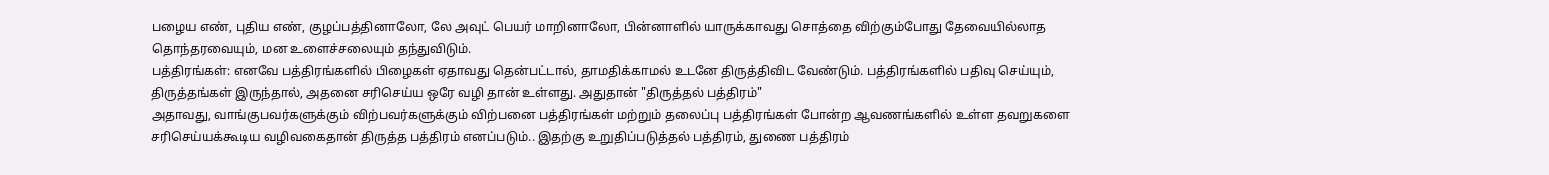பழைய எண், புதிய எண், குழப்பத்தினாலோ, லே அவுட் பெயர் மாறினாலோ, பின்னாளில் யாருக்காவது சொத்தை விற்கும்போது தேவையில்லாத தொந்தரவையும், மன உளைச்சலையும் தந்துவிடும்.
பத்திரங்கள்: எனவே பத்திரங்களில் பிழைகள் ஏதாவது தென்பட்டால், தாமதிக்காமல் உடனே திருத்திவிட வேண்டும். பத்திரங்களில் பதிவு செய்யும், திருத்தங்கள் இருந்தால், அதனை சரிசெய்ய ஒரே வழி தான் உள்ளது. அதுதான் "திருத்தல் பத்திரம்"
அதாவது, வாங்குபவர்களுக்கும் விற்பவர்களுக்கும் விற்பனை பத்திரங்கள் மற்றும் தலைப்பு பத்திரங்கள் போன்ற ஆவணங்களில் உள்ள தவறுகளை சரிசெய்யக்கூடிய வழிவகைதான் திருத்த பத்திரம் எனப்படும்.. இதற்கு உறுதிப்படுத்தல் பத்திரம், துணை பத்திரம்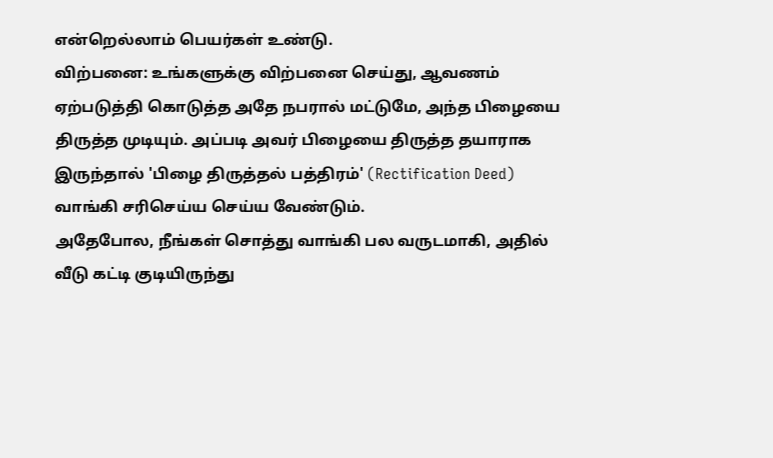என்றெல்லாம் பெயர்கள் உண்டு.
விற்பனை: உங்களுக்கு விற்பனை செய்து, ஆவணம் ஏற்படுத்தி கொடுத்த அதே நபரால் மட்டுமே, அந்த பிழையை திருத்த முடியும். அப்படி அவர் பிழையை திருத்த தயாராக இருந்தால் 'பிழை திருத்தல் பத்திரம்' (Rectification Deed) வாங்கி சரிசெய்ய செய்ய வேண்டும்.
அதேபோல, நீங்கள் சொத்து வாங்கி பல வருடமாகி, அதில் வீடு கட்டி குடியிருந்து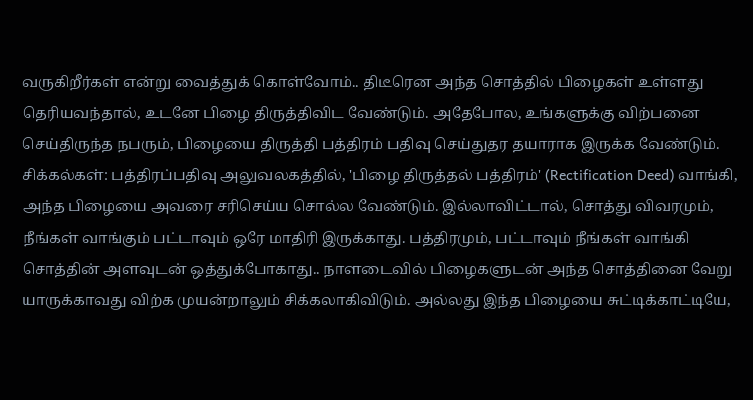வருகிறீர்கள் என்று வைத்துக் கொள்வோம்.. திடீரென அந்த சொத்தில் பிழைகள் உள்ளது தெரியவந்தால், உடனே பிழை திருத்திவிட வேண்டும். அதேபோல, உங்களுக்கு விற்பனை செய்திருந்த நபரும், பிழையை திருத்தி பத்திரம் பதிவு செய்துதர தயாராக இருக்க வேண்டும்.
சிக்கல்கள்: பத்திரப்பதிவு அலுவலகத்தில், 'பிழை திருத்தல் பத்திரம்' (Rectification Deed) வாங்கி, அந்த பிழையை அவரை சரிசெய்ய சொல்ல வேண்டும். இல்லாவிட்டால், சொத்து விவரமும், நீங்கள் வாங்கும் பட்டாவும் ஒரே மாதிரி இருக்காது. பத்திரமும், பட்டாவும் நீங்கள் வாங்கி சொத்தின் அளவுடன் ஒத்துக்போகாது.. நாளடைவில் பிழைகளுடன் அந்த சொத்தினை வேறு யாருக்காவது விற்க முயன்றாலும் சிக்கலாகிவிடும். அல்லது இந்த பிழையை சுட்டிக்காட்டியே,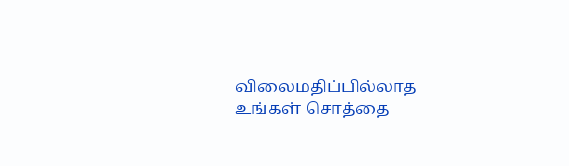விலைமதிப்பில்லாத உங்கள் சொத்தை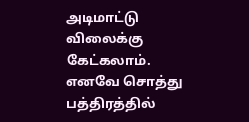அடிமாட்டு விலைக்கு கேட்கலாம்.
எனவே சொத்து பத்திரத்தில்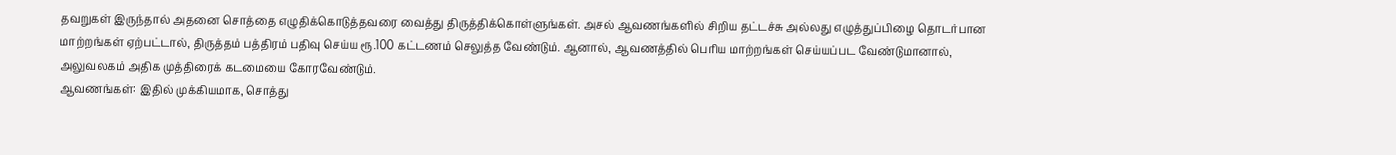தவறுகள் இருந்தால் அதனை சொத்தை எழுதிக்கொடுத்தவரை வைத்து திருத்திக்கொள்ளுங்கள். அசல் ஆவணங்களில் சிறிய தட்டச்சு அல்லது எழுத்துப்பிழை தொடர்பான மாற்றங்கள் ஏற்பட்டால், திருத்தம் பத்திரம் பதிவு செய்ய ரூ.100 கட்டணம் செலுத்த வேண்டும். ஆனால், ஆவணத்தில் பெரிய மாற்றங்கள் செய்யப்பட வேண்டுமானால், அலுவலகம் அதிக முத்திரைக் கடமையை கோரவேண்டும்.
ஆவணங்கள்: இதில் முக்கியமாக, சொத்து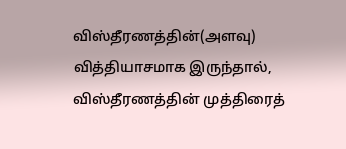விஸ்தீரணத்தின்(அளவு) வித்தியாசமாக இருந்தால், விஸ்தீரணத்தின் முத்திரைத்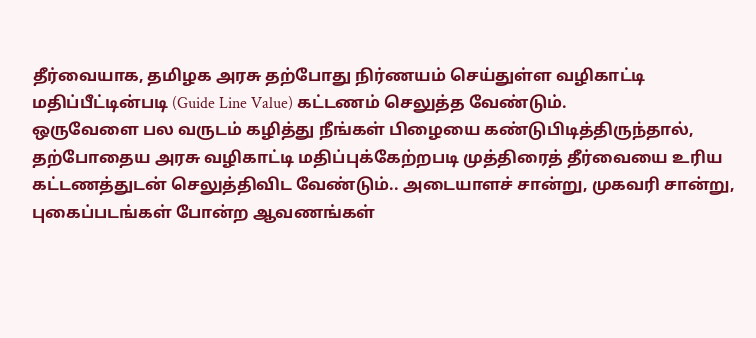தீர்வையாக, தமிழக அரசு தற்போது நிர்ணயம் செய்துள்ள வழிகாட்டி மதிப்பீட்டின்படி (Guide Line Value) கட்டணம் செலுத்த வேண்டும்.
ஒருவேளை பல வருடம் கழித்து நீங்கள் பிழையை கண்டுபிடித்திருந்தால், தற்போதைய அரசு வழிகாட்டி மதிப்புக்கேற்றபடி முத்திரைத் தீர்வையை உரிய கட்டணத்துடன் செலுத்திவிட வேண்டும்.. அடையாளச் சான்று, முகவரி சான்று, புகைப்படங்கள் போன்ற ஆவணங்கள்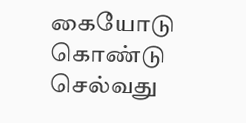கையோடு கொண்டு செல்வது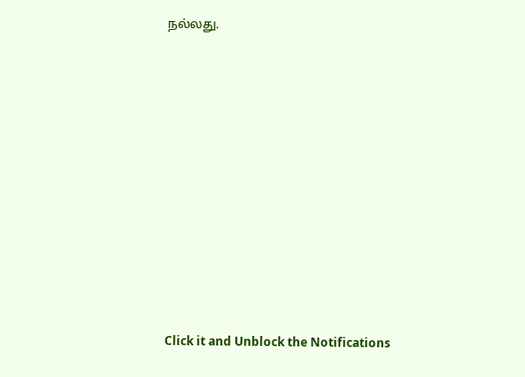நல்லது.












Click it and Unblock the Notifications